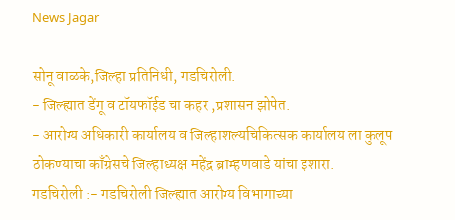News Jagar

सोनू वाळके,जिल्हा प्रतिनिधी, गडचिरोली.
- जिल्ह्यात डेंगू व टॉयफॉईड चा कहर ,प्रशासन झोपेत.
- आरोग्य अधिकारी कार्यालय व जिल्हाशल्यचिकित्सक कार्यालय ला कुलूप ठोकण्याचा काँग्रेसचे जिल्हाध्यक्ष महेंद्र ब्राम्हणवाडे यांचा इशारा.
गडचिरोली :- गडचिरोली जिल्ह्यात आरोग्य विभागाच्या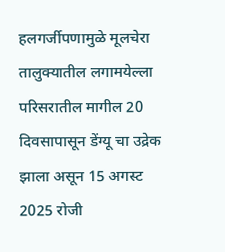हलगर्जीपणामुळे मूलचेरा तालुक्यातील लगामयेल्ला परिसरातील मागील 20 दिवसापासून डेंग्यू चा उद्रेक झाला असून 15 अगस्ट 2025 रोजी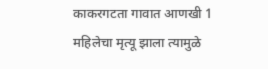काकरगटता गावात आणखी 1 महिलेचा मृत्यू झाला त्यामुळे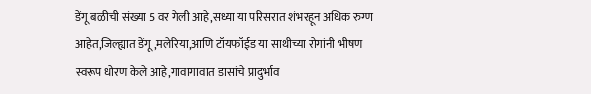डेंगू बळीची संख्या 5 वर गेली आहे,सध्या या परिसरात शंभरहून अधिक रुग्ण आहेत,जिल्ह्यात डेंगू ,मलेरिया,आणि टॉयफॉईड या साथीच्या रोगांनी भीषण स्वरूप धोरण केले आहे,गावागावात डासांचे प्रादुर्भाव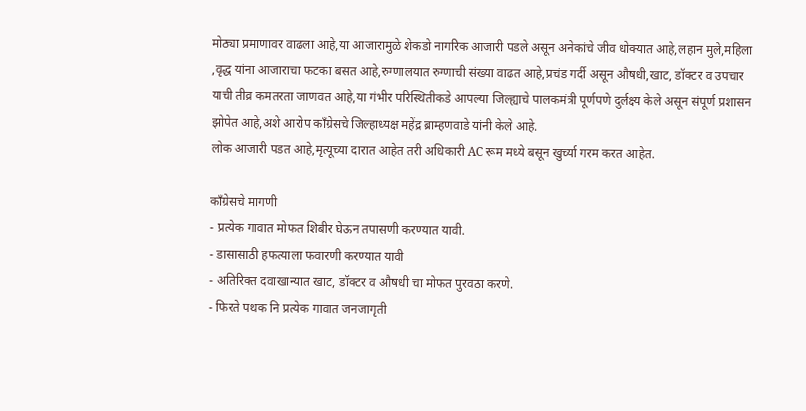मोठ्या प्रमाणावर वाढला आहे,या आजारामुळे शेकडो नागरिक आजारी पडले असून अनेकांचे जीव धोक्यात आहे,लहान मुले,महिला ,वृद्ध यांना आजाराचा फटका बसत आहे,रुग्णालयात रुग्णाची संख्या वाढत आहे,प्रचंड गर्दी असून औषधी,खाट, डॉक्टर व उपचार याची तीव्र कमतरता जाणवत आहे,या गंभीर परिस्थितीकडे आपल्या जिल्ह्याचे पालकमंत्री पूर्णपणे दुर्लक्ष्य केले असून संपूर्ण प्रशासन झोपेत आहे,अशे आरोप काँग्रेसचे जिल्हाध्यक्ष महेंद्र ब्राम्हणवाडे यांनी केले आहे.
लोक आजारी पडत आहे,मृत्यूच्या दारात आहेत तरी अधिकारी AC रूम मध्ये बसून खुर्च्या गरम करत आहेत.

काँग्रेसचे मागणी
- प्रत्येक गावात मोफत शिबीर घेऊन तपासणी करण्यात यावी.
- डासासाठी हफत्याला फवारणी करण्यात यावी
- अतिरिक्त दवाखान्यात खाट, डॉक्टर व औषधी चा मोफत पुरवठा करणे.
- फिरते पथक नि प्रत्येक गावात जनजागृती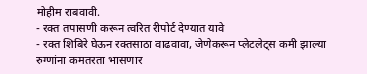मोहीम राबवावी.
- रक्त तपासणी करून त्वरित रीपोर्ट देण्यात यावे
- रक्त शिबिरे घेऊन रक्तसाठा वाढवावा, जेणेकरून प्लेटलेट्स कमी झाल्या रुग्णांना कमतरता भासणार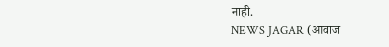नाही.
NEWS JAGAR (आवाज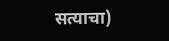सत्याचा)